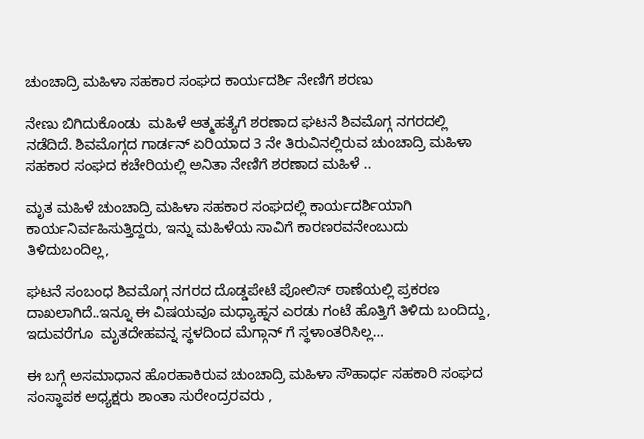ಚುಂಚಾದ್ರಿ ಮಹಿಳಾ ಸಹಕಾರ ಸಂಘದ ಕಾರ್ಯದರ್ಶಿ ನೇಣಿಗೆ ಶರಣು

ನೇಣು ಬಿಗಿದುಕೊಂಡು  ಮಹಿಳೆ ಆತ್ಮಹತ್ಯೆಗೆ ಶರಣಾದ ಘಟನೆ ಶಿವಮೊಗ್ಗ ನಗರದಲ್ಲಿ ನಡೆದಿದೆ. ಶಿವಮೊಗ್ಗದ ಗಾರ್ಡನ್ ಏರಿಯಾದ 3 ನೇ ತಿರುವಿನಲ್ಲಿರುವ ಚುಂಚಾದ್ರಿ ಮಹಿಳಾ ಸಹಕಾರ ಸಂಘದ ಕಚೇರಿಯಲ್ಲಿ ಅನಿತಾ ನೇಣಿಗೆ ಶರಣಾದ ಮಹಿಳೆ ..

ಮೃತ ಮಹಿಳೆ ಚುಂಚಾದ್ರಿ ಮಹಿಳಾ ಸಹಕಾರ ಸಂಘದಲ್ಲಿ ಕಾರ್ಯದರ್ಶಿಯಾಗಿ ಕಾರ್ಯನಿರ್ವಹಿಸುತ್ತಿದ್ದರು, ಇನ್ನು ಮಹಿಳೆಯ ಸಾವಿಗೆ ಕಾರಣರವನೇಂಬುದು ತಿಳಿದುಬಂದಿಲ್ಲ,

ಘಟನೆ ಸಂಬಂಧ ಶಿವಮೊಗ್ಗ ನಗರದ ದೊಡ್ಡಪೇಟೆ ಪೋಲಿಸ್ ಠಾಣೆಯಲ್ಲಿ ಪ್ರಕರಣ ದಾಖಲಾಗಿದೆ..ಇನ್ನೂ ಈ ವಿಷಯವೂ ಮಧ್ಯಾಹ್ನನ ಎರಡು ಗಂಟೆ ಹೊತ್ತಿಗೆ ತಿಳಿದು ಬಂದಿದ್ದು, ಇದುವರೆಗೂ  ಮೃತದೇಹವನ್ನ ಸ್ಥಳದಿಂದ ಮೆಗ್ಗಾನ್ ಗೆ ಸ್ಥಳಾಂತರಿಸಿಲ್ಲ…

ಈ ಬಗ್ಗೆ ಅಸಮಾಧಾನ ಹೊರಹಾಕಿರುವ ಚುಂಚಾದ್ರಿ ಮಹಿಳಾ ಸೌಹಾರ್ಧ ಸಹಕಾರಿ ಸಂಘದ ಸಂಸ್ಥಾಪಕ ಅಧ್ಯಕ್ಷರು ಶಾಂತಾ ಸುರೇಂದ್ರರವರು ,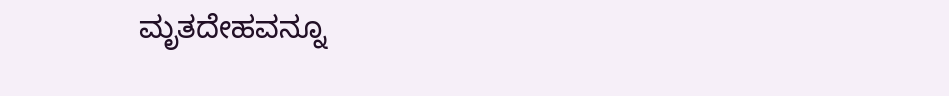ಮೃತದೇಹವನ್ನೂ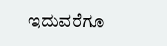ಇದುವರೆಗೂ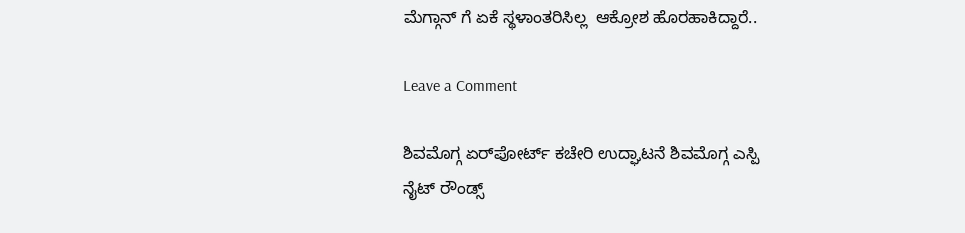ಮೆಗ್ಗಾನ್ ಗೆ ಏಕೆ ಸ್ಥಳಾಂತರಿಸಿಲ್ಲ  ಆಕ್ರೋಶ ಹೊರಹಾಕಿದ್ದಾರೆ..

Leave a Comment

ಶಿವಮೊಗ್ಗ ಏರ್‌ಪೋರ್ಟ್ ಕಚೇರಿ ಉದ್ಘಾಟನೆ ಶಿವಮೊಗ್ಗ ಎಸ್ಪಿ ನೈಟ್ ರೌಂಡ್ಸ್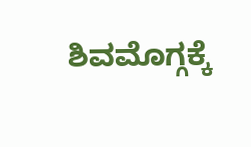ಶಿವಮೊಗ್ಗಕ್ಕೆ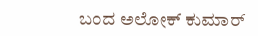ಬಂದ ಅಲೋಕ್ ಕುಮಾರ್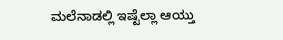ಮಲೆನಾಡಲ್ಲಿ ಇಷ್ಟೆಲ್ಲಾ ಆಯ್ತು